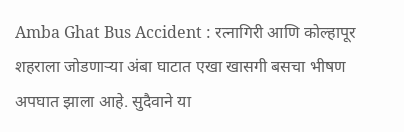Amba Ghat Bus Accident : रत्नागिरी आणि कोल्हापूर शहराला जोडणाऱ्या अंबा घाटात एखा खासगी बसचा भीषण अपघात झाला आहे. सुदैवाने या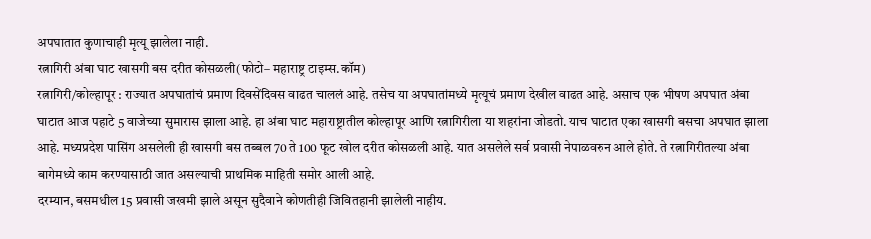अपघातात कुणाचाही मृत्यू झालेला नाही.
रत्नागिरी अंबा घाट खासगी बस दरीत कोसळली(फोटो– महाराष्ट्र टाइम्स.कॉम)
रत्नागिरी/कोल्हापूर : राज्यात अपघातांचं प्रमाण दिवसेंदिवस वाढत चाललं आहे. तसेच या अपघातांमध्ये मृत्यूचं प्रमाण देखील वाढत आहे. असाच एक भीषण अपघात अंबा घाटात आज पहाटे 5 वाजेच्या सुमारास झाला आहे. हा अंबा घाट महाराष्ट्रातील कोल्हापूर आणि रत्नागिरीला या शहरांना जोडतो. याच घाटात एका खासगी बसचा अपघात झाला आहे. मध्यप्रदेश पासिंग असलेली ही खासगी बस तब्बल 70 ते 100 फूट खोल दरीत कोसळली आहे. यात असलेले सर्व प्रवासी नेपाळवरुन आले होते. ते रत्नागिरीतल्या अंबा बागेमध्ये काम करण्यासाठी जात असल्याची प्राथमिक माहिती समोर आली आहे.
दरम्यान, बसमधील 15 प्रवासी जखमी झाले असून सुदैवाने कोणतीही जिवितहानी झालेली नाहीय.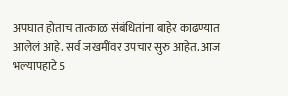अपघात होताच तात्काळ संबंधितांना बाहेर काढण्यात आलेलं आहे. सर्व जखमींवर उपचार सुरु आहेत. आज भल्यापहाटे 5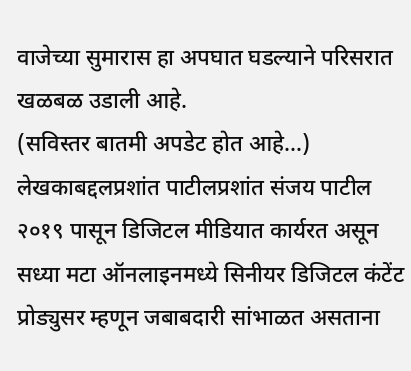वाजेच्या सुमारास हा अपघात घडल्याने परिसरात खळबळ उडाली आहे.
(सविस्तर बातमी अपडेट होत आहे…)
लेखकाबद्दलप्रशांत पाटीलप्रशांत संजय पाटील २०१९ पासून डिजिटल मीडियात कार्यरत असून सध्या मटा ऑनलाइनमध्ये सिनीयर डिजिटल कंटेंट प्रोड्युसर म्हणून जबाबदारी सांभाळत असताना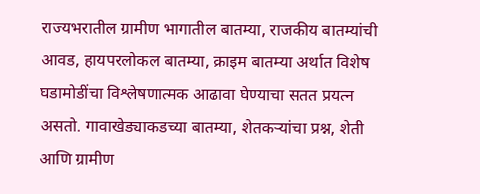राज्यभरातील ग्रामीण भागातील बातम्या, राजकीय बातम्यांची आवड, हायपरलोकल बातम्या, क्राइम बातम्या अर्थात विशेष घडामोडींचा विश्लेषणात्मक आढावा घेण्याचा सतत प्रयत्न असतो. गावाखेड्याकडच्या बातम्या, शेतकऱ्यांचा प्रश्न, शेती आणि ग्रामीण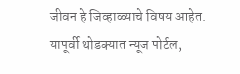जीवन हे जिव्हाळ्याचे विषय आहेत. यापूर्वी थोडक्यात न्यूज पोर्टल,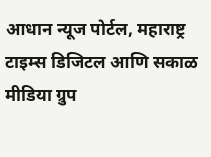आधान न्यूज पोर्टल, महाराष्ट्र टाइम्स डिजिटल आणि सकाळ मीडिया ग्रुप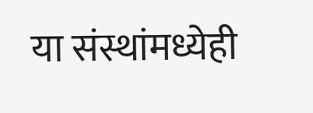या संस्थांमध्येही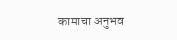कामाचा अनुभव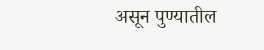असून पुण्यातील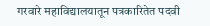गरवारे महाविद्यालयातून पत्रकारितेत पदवी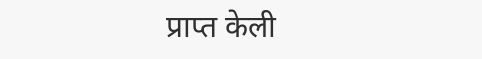प्राप्त केली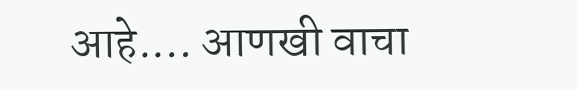आहे.… आणखी वाचा